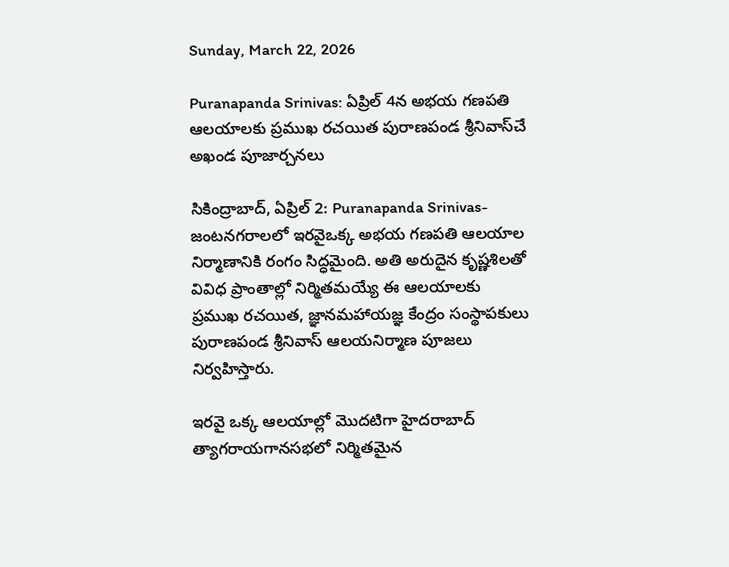Sunday, March 22, 2026

Puranapanda Srinivas: ఏప్రిల్ 4న అభయ గణపతి ఆలయాలకు ప్రముఖ రచయిత పురాణపండ శ్రీనివాస్‌చే అఖండ పూజార్చనలు

సికింద్రాబాద్, ఏప్రిల్ 2: Puranapanda Srinivas- జంటనగరాలలో ఇరవైఒక్క అభయ గణపతి ఆలయాల నిర్మాణానికి రంగం సిద్ధమైంది. అతి అరుదైన కృష్ణశిలతో వివిధ ప్రాంతాల్లో నిర్మితమయ్యే ఈ ఆలయాలకు ప్రముఖ రచయిత, జ్ఞానమహాయజ్ఞ కేంద్రం సంస్థాపకులు పురాణపండ శ్రీనివాస్ ఆలయనిర్మాణ పూజలు నిర్వహిస్తారు.

ఇరవై ఒక్క ఆలయాల్లో మొదటిగా హైదరాబాద్ త్యాగరాయగానసభలో నిర్మితమైన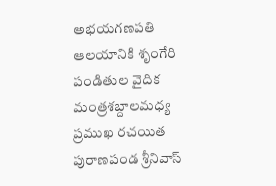అభయగణపతి ఆలయానికి శృంగేరి పండితుల వైదిక మంత్రశబ్దాలమధ్య ప్రముఖ రచయిత పురాణపండ శ్రీనివాస్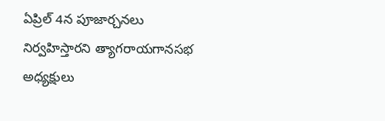ఏప్రిల్ 4న పూజార్చనలు నిర్వహిస్తారని త్యాగరాయగానసభ అధ్యక్షులు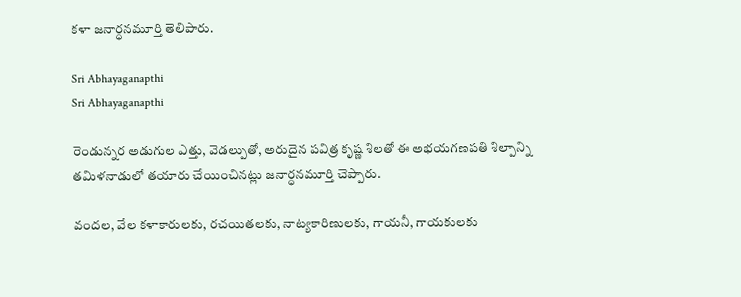కళా జనార్ధనమూర్తి తెలిపారు.

Sri Abhayaganapthi
Sri Abhayaganapthi

రెండున్నర అడుగుల ఎత్తు, వెడల్పుతో, అరుదైన పవిత్ర కృష్ణ శిలతో ఈ అభయగణపతి శిల్పాన్ని తమిళనాడులో తయారు చేయించినట్లు జనార్ధనమూర్తి చెప్పారు.

వందల, వేల కళాకారులకు, రచయితలకు, నాట్యకారిణులకు, గాయనీ, గాయకులకు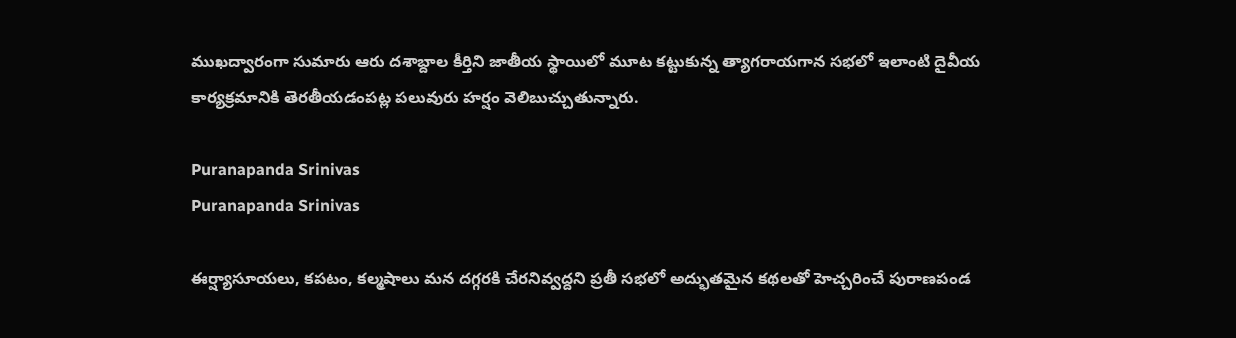ముఖద్వారంగా సుమారు ఆరు దశాబ్దాల కీర్తిని జాతీయ స్థాయిలో మూట కట్టుకున్న త్యాగరాయగాన సభలో ఇలాంటి దైవీయ కార్యక్రమానికి తెరతీయడంపట్ల పలువురు హర్షం వెలిబుచ్చుతున్నారు.

Puranapanda Srinivas
Puranapanda Srinivas

ఈర్ష్యాసూయలు, కపటం, కల్మషాలు మన దగ్గరకి చేరనివ్వద్దని ప్రతీ సభలో అద్భుతమైన కథలతో హెచ్చరించే పురాణపండ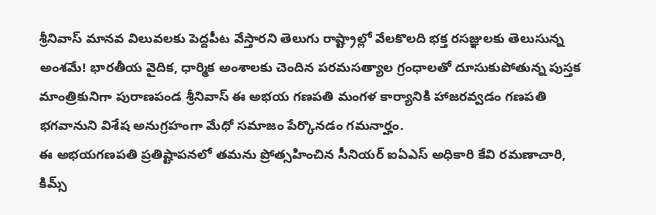శ్రీనివాస్ మానవ విలువలకు పెద్దపీట వేస్తారని తెలుగు రాష్ట్రాల్లో వేలకొలది భక్త రసజ్ఞులకు తెలుసున్న అంశమే! భారతీయ వైదిక, ధార్మిక అంశాలకు చెందిన పరమసత్యాల గ్రంధాలతో దూసుకుపోతున్న పుస్తక మాంత్రికునిగా పురాణపండ శ్రీనివాస్ ఈ అభయ గణపతి మంగళ కార్యానికి హాజరవ్వడం గణపతి భగవానుని విశేష అనుగ్రహంగా మేధో సమాజం పేర్కొనడం గమనార్హం.
ఈ అభయగణపతి ప్రతిష్టాపనలో తమను ప్రోత్సహించిన సీనియర్ ఐఏఎస్ అధికారి కేవి రమణాచారి, కిమ్స్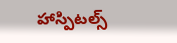హాస్పిటల్స్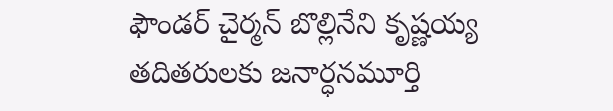ఫౌండర్ చైర్మన్ బొల్లినేని కృష్ణయ్య తదితరులకు జనార్ధనమూర్తి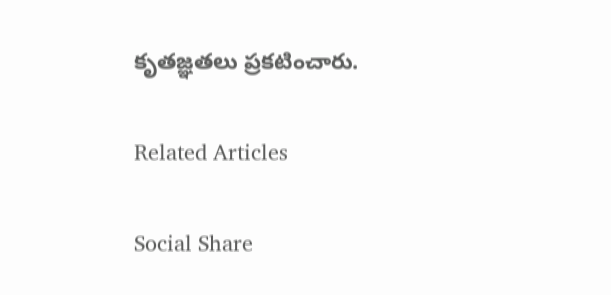కృతజ్ఞతలు ప్రకటించారు.

Related Articles

Social Share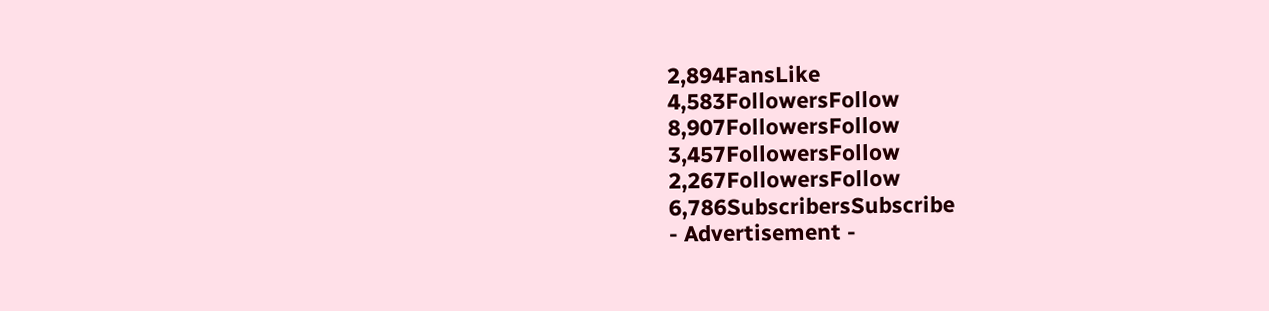2,894FansLike
4,583FollowersFollow
8,907FollowersFollow
3,457FollowersFollow
2,267FollowersFollow
6,786SubscribersSubscribe
- Advertisement -